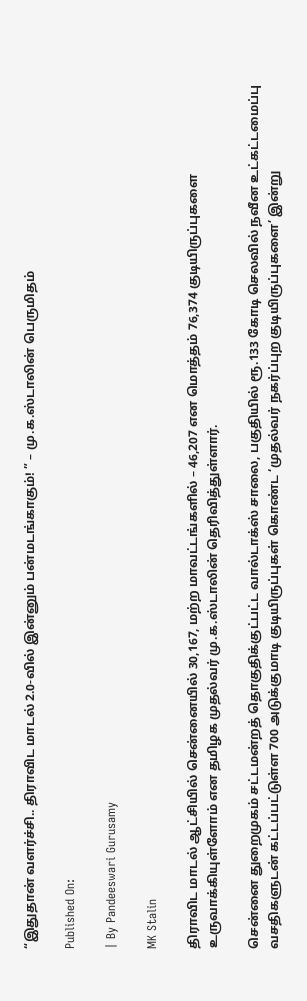“இதுதான் வளர்ச்சி.. திராவிட மாடல் 2.0-வில் இன்னும் பன்மடங்காகும்! ” – மு.க.ஸ்டாலின் பெருமிதம்

Published On:

| By Pandeeswari Gurusamy

MK Stalin

திராவிட மாடல் ஆட்சியில் சென்னையில் 30,167, மற்ற மாவட்டங்களில் – 46,207 என மொத்தம் 76,374 குடியிருப்புகளை உருவாக்கியுள்ளோம் என தமிழக முதல்வர் மு.க.ஸ்டாலின் தெரிவித்துள்ளார்.

சென்னை துறைமுகம் சட்டமன்றத் தொகுதிக்குட்பட்ட வால்டாக்ஸ் சாலை, பகுதியில் ரூ.133 கோடி செலவில் நவீன உட்கட்டமைப்பு வசதிகளுடன் கட்டப்பட்டுள்ள 700 அடுக்குமாடி குடியிருப்புகள் கொண்ட ‘முதல்வர் நகர்ப்புற குடியிருப்புகளை’ இன்று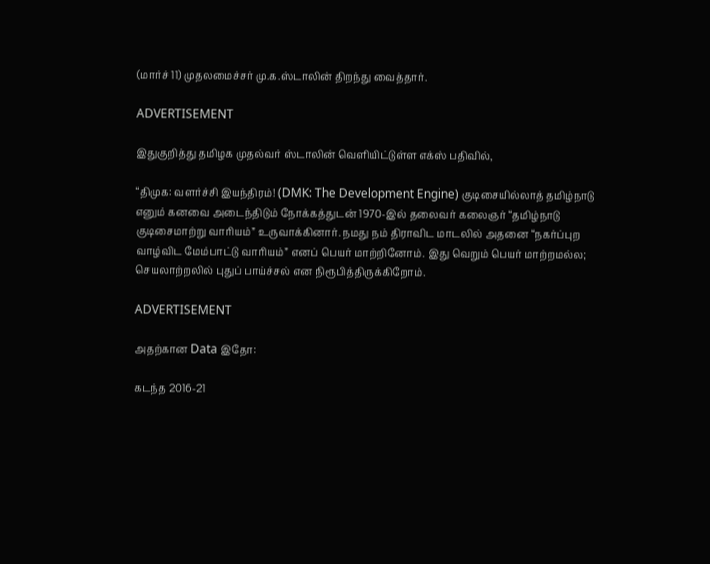(மார்ச் 11) முதலமைச்சர் மு.க.ஸ்டாலின் திறந்து வைத்தார்.

ADVERTISEMENT

இதுகுறித்து தமிழக முதல்வர் ஸ்டாலின் வெளியிட்டுள்ள எக்ஸ் பதிவில்,

“திமுக: வளர்ச்சி இயந்திரம்! (DMK: The Development Engine) குடிசையில்லாத் தமிழ்நாடு எனும் கனவை அடைந்திடும் நோக்கத்துடன் 1970-இல் தலைவர் கலைஞர் “தமிழ்நாடு குடிசைமாற்று வாரியம்” உருவாக்கினார். நமது நம் திராவிட மாடலில் அதனை “நகர்ப்புற வாழ்விட மேம்பாட்டு வாரியம்” எனப் பெயர் மாற்றினோம். இது வெறும் பெயர் மாற்றமல்ல; செயலாற்றலில் புதுப் பாய்ச்சல் என நிரூபித்திருக்கிறோம்.

ADVERTISEMENT

அதற்கான Data இதோ:

கடந்த 2016-21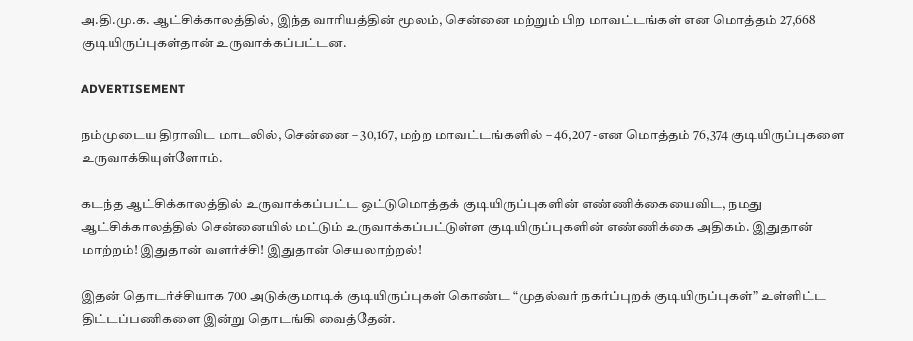அ.தி.மு.க. ஆட்சிக்காலத்தில், இந்த வாரியத்தின் மூலம், சென்னை மற்றும் பிற மாவட்டங்கள் என மொத்தம் 27,668 குடியிருப்புகள்தான் உருவாக்கப்பட்டன.

ADVERTISEMENT

நம்முடைய திராவிட மாடலில், சென்னை – 30,167, மற்ற மாவட்டங்களில் – 46,207 -என மொத்தம் 76,374 குடியிருப்புகளை உருவாக்கியுள்ளோம்.

கடந்த ஆட்சிக்காலத்தில் உருவாக்கப்பட்ட ஒட்டுமொத்தக் குடியிருப்புகளின் எண்ணிக்கையைவிட, நமது ஆட்சிக்காலத்தில் சென்னையில் மட்டும் உருவாக்கப்பட்டுள்ள குடியிருப்புகளின் எண்ணிக்கை அதிகம். இதுதான் மாற்றம்! இதுதான் வளர்ச்சி! இதுதான் செயலாற்றல்!

இதன் தொடர்ச்சியாக 700 அடுக்குமாடிக் குடியிருப்புகள் கொண்ட “முதல்வர் நகர்ப்புறக் குடியிருப்புகள்” உள்ளிட்ட திட்டப்பணிகளை இன்று தொடங்கி வைத்தேன்.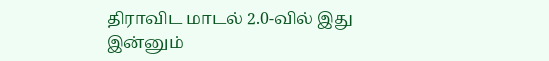திராவிட மாடல் 2.0-வில் இது இன்னும்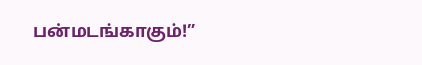பன்மடங்காகும்!”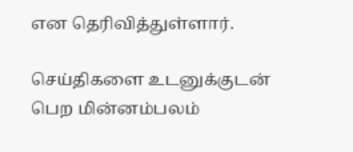என தெரிவித்துள்ளார்.

செய்திகளை உடனுக்குடன் பெற மின்னம்பலம்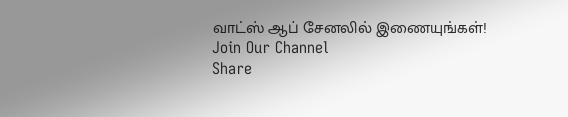வாட்ஸ் ஆப் சேனலில் இணையுங்கள்!
Join Our Channel
Share